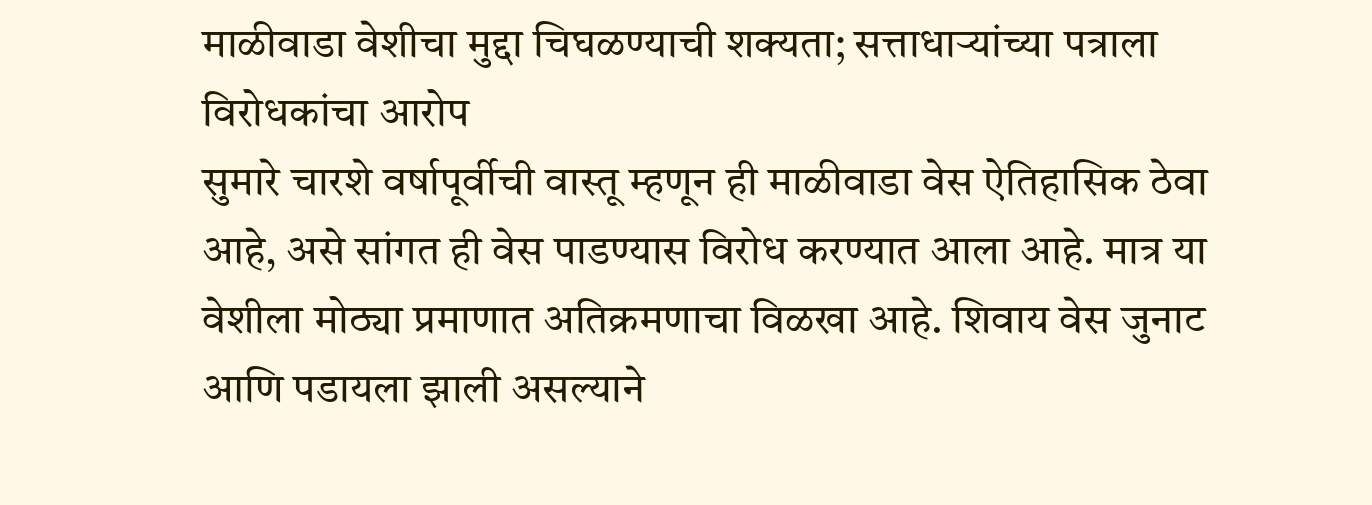माळीवाडा वेशीचा मुद्दा चिघळण्याची शक्यता; सत्ताधाऱ्यांच्या पत्राला विरोधकांचा आरोप
सुमारे चारशे वर्षापूर्वीची वास्तू म्हणून ही माळीवाडा वेस ऐतिहासिक ठेवा आहे, असे सांगत ही वेस पाडण्यास विरोध करण्यात आला आहे. मात्र या वेशीला मोठ्या प्रमाणात अतिक्रमणाचा विळखा आहे. शिवाय वेस जुनाट आणि पडायला झाली असल्याने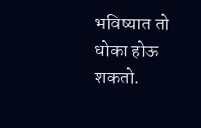भविष्यात तो धोका होऊ शकतो.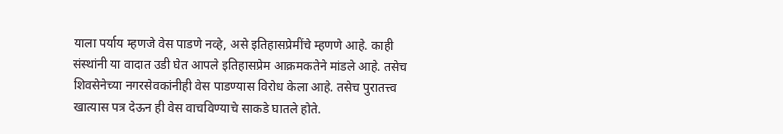याला पर्याय म्हणजे वेस पाडणे नव्हे, असे इतिहासप्रेमींचे म्हणणे आहे. काही संस्थांनी या वादात उडी घेत आपले इतिहासप्रेम आक्रमकतेने मांडले आहे. तसेच शिवसेनेच्या नगरसेवकांनीही वेस पाडण्यास विरोध केला आहे. तसेच पुरातत्त्व खात्यास पत्र देऊन ही वेस वाचविण्याचे साकडे घातले होते.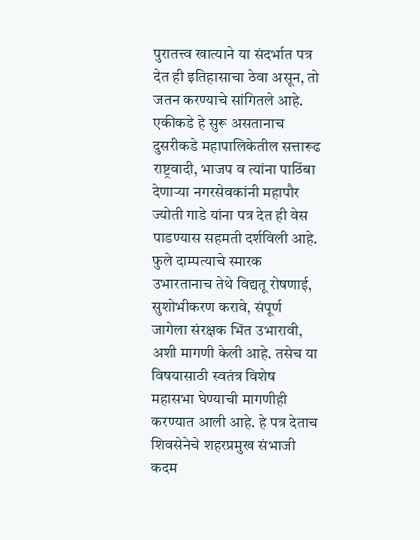पुरातत्त्व खात्याने या संदर्भात पत्र देत ही इतिहासाचा ठेवा असून, तो जतन करण्याचे सांगितले आहे.
एकीकडे हे सुरू असतानाच दुसरीकडे महापालिकेतील सत्तारूढ राष्ट्रवादी, भाजप व त्यांना पाठिंबा देणाऱ्या नगरसेवकांनी महापौर ज्योती गाडे यांना पत्र देत ही वेस पाडण्यास सहमती दर्शविली आहे. फुले दाम्पत्याचे स्मारक उभारतानाच तेथे विद्यतू रोषणाई, सुशोभीकरण करावे, संपूर्ण जागेला संरक्षक भिंत उभारावी, अशी मागणी केली आहे. तसेच या विषयासाठी स्वतंत्र विशेष महासभा घेण्याची मागणीही करण्यात आली आहे. हे पत्र देताच शिवसेनेचे शहरप्रमुख संभाजी कदम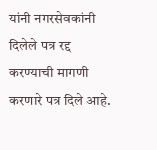यांनी नगरसेवकांनी दिलेले पत्र रद्द करण्याची मागणी करणारे पत्र दिले आहे.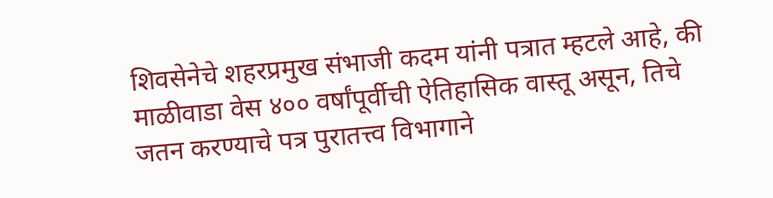शिवसेनेचे शहरप्रमुख संभाजी कदम यांनी पत्रात म्हटले आहे, की माळीवाडा वेस ४०० वर्षांपूर्वीची ऐतिहासिक वास्तू असून, तिचे जतन करण्याचे पत्र पुरातत्त्व विभागाने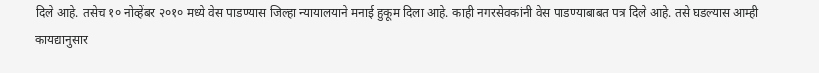दिले आहे. तसेच १० नोव्हेंबर २०१० मध्ये वेस पाडण्यास जिल्हा न्यायालयाने मनाई हुकूम दिला आहे. काही नगरसेवकांनी वेस पाडण्याबाबत पत्र दिले आहे. तसे घडल्यास आम्ही कायद्यानुसार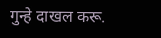गुन्हे दाखल करू.